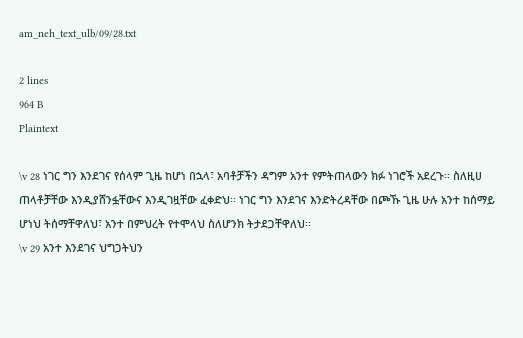am_neh_text_ulb/09/28.txt

2 lines
964 B
Plaintext

\v 28 ነገር ግን እንደገና የሰላም ጊዜ ከሆነ በኋላ፣ አባቶቻችን ዳግም አንተ የምትጠላውን ክፉ ነገሮች አደረጉ፡፡ ስለዚሀ ጠላቶቻቸው እንዲያሸንፏቸውና እንዲገዟቸው ፈቀድህ፡፡ ነገር ግን እንደገና እንድትረዳቸው በጮኹ ጊዜ ሁሉ አንተ ከሰማይ ሆነህ ትሰማቸዋለህ፣ አንተ በምህረት የተሞላህ ስለሆንክ ትታደጋቸዋለህ፡፡
\v 29 አንተ እንደገና ህግጋትህን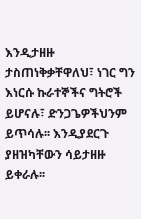እንዲታዘዙ ታስጠነቅቃቸዋለህ፣ ነገር ግን እነርሱ ኩራተኞችና ግትሮች ይሆናሉ፣ ድንጋጌዎችህንም ይጥሳሉ፡፡ እንዲያደርጉ ያዘዝካቸውን ሳይታዘዙ ይቀራሉ፡፡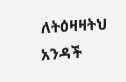ለትዕዛዛትህ አንዳች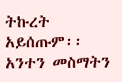ትኩረት አይሰጡም፡፡ አንተን መስማትን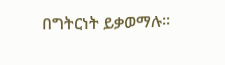በግትርነት ይቃወማሉ፡፡